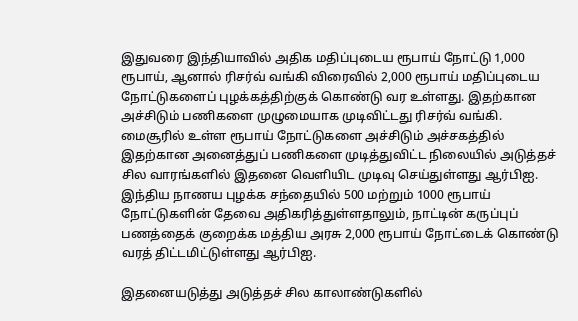இதுவரை இந்தியாவில் அதிக மதிப்புடைய ரூபாய் நோட்டு 1,000 ரூபாய், ஆனால் ரிசர்வ் வங்கி விரைவில் 2,000 ரூபாய் மதிப்புடைய நோட்டுகளைப் புழக்கத்திற்குக் கொண்டு வர உள்ளது. இதற்கான அச்சிடும் பணிகளை முழுமையாக முடிவிட்டது ரிசர்வ் வங்கி.
மைசூரில் உள்ள ரூபாய் நோட்டுகளை அச்சிடும் அச்சகத்தில் இதற்கான அனைத்துப் பணிகளை முடித்துவிட்ட நிலையில் அடுத்தச் சில வாரங்களில் இதனை வெளியிட முடிவு செய்துள்ளது ஆர்பிஐ.
இந்திய நாணய புழக்க சந்தையில் 500 மற்றும் 1000 ரூபாய் நோட்டுகளின் தேவை அதிகரித்துள்ளதாலும், நாட்டின் கருப்புப் பணத்தைக் குறைக்க மத்திய அரசு 2,000 ரூபாய் நோட்டைக் கொண்டு வரத் திட்டமிட்டுள்ளது ஆர்பிஐ.

இதனையடுத்து அடுத்தச் சில காலாண்டுகளில்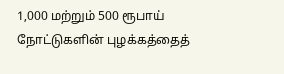1,000 மற்றும் 500 ரூபாய் நோட்டுகளின் புழக்கத்தைத்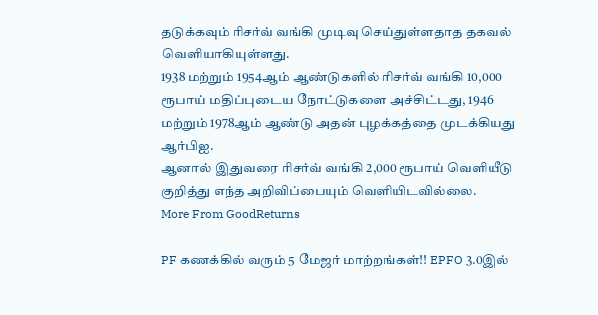தடுக்கவும் ரிசர்வ் வங்கி முடிவு செய்துள்ளதாத தகவல் வெளியாகியுள்ளது.
1938 மற்றும் 1954ஆம் ஆண்டுகளில் ரிசர்வ் வங்கி 10,000 ரூபாய் மதிப்புடைய நோட்டுகளை அச்சிட்டது, 1946 மற்றும் 1978ஆம் ஆண்டு அதன் புழக்கத்தை முடக்கியது ஆர்பிஐ.
ஆனால் இதுவரை ரிசர்வ் வங்கி 2,000 ரூபாய் வெளியீடு குறித்து எந்த அறிவிப்பையும் வெளியிடவில்லை.
More From GoodReturns

PF கணக்கில் வரும் 5 மேஜர் மாற்றங்கள்!! EPFO 3.0இல்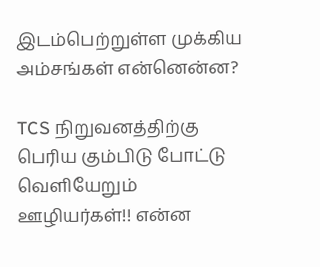இடம்பெற்றுள்ள முக்கிய அம்சங்கள் என்னென்ன?

TCS நிறுவனத்திற்கு பெரிய கும்பிடு போட்டு வெளியேறும் ஊழியர்கள்!! என்ன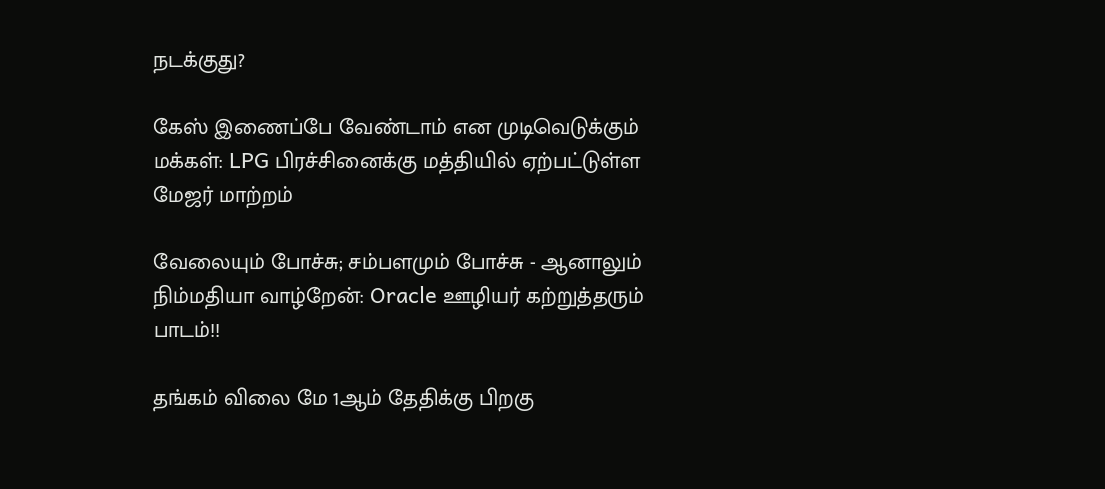நடக்குது?

கேஸ் இணைப்பே வேண்டாம் என முடிவெடுக்கும் மக்கள்: LPG பிரச்சினைக்கு மத்தியில் ஏற்பட்டுள்ள மேஜர் மாற்றம்

வேலையும் போச்சு; சம்பளமும் போச்சு - ஆனாலும் நிம்மதியா வாழ்றேன்: Oracle ஊழியர் கற்றுத்தரும் பாடம்!!

தங்கம் விலை மே 1ஆம் தேதிக்கு பிறகு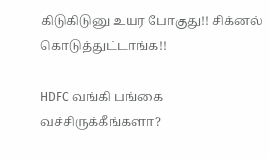கிடுகிடுனு உயர போகுது!! சிக்னல் கொடுத்துட்டாங்க!!

HDFC வங்கி பங்கை வச்சிருக்கீங்களா?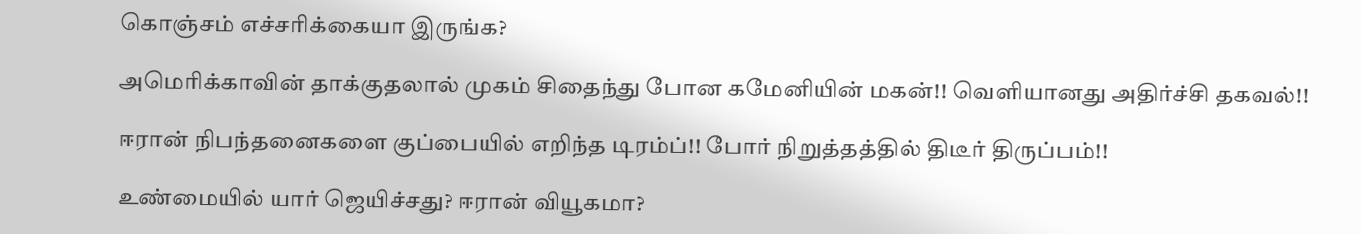கொஞ்சம் எச்சரிக்கையா இருங்க?

அமெரிக்காவின் தாக்குதலால் முகம் சிதைந்து போன கமேனியின் மகன்!! வெளியானது அதிர்ச்சி தகவல்!!

ஈரான் நிபந்தனைகளை குப்பையில் எறிந்த டிரம்ப்!! போர் நிறுத்தத்தில் திடீர் திருப்பம்!!

உண்மையில் யார் ஜெயிச்சது? ஈரான் வியூகமா?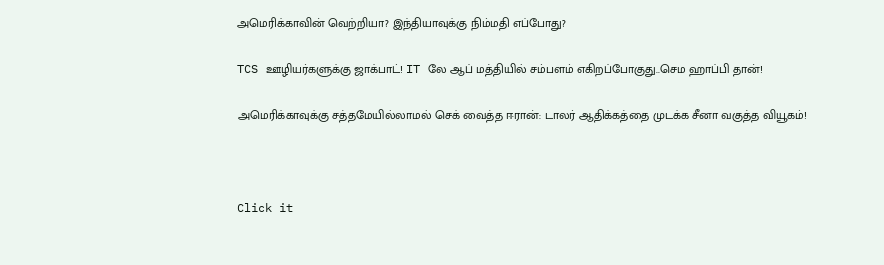அமெரிக்காவின் வெற்றியா? இந்தியாவுக்கு நிம்மதி எப்போது?

TCS ஊழியர்களுக்கு ஜாக்பாட்! IT லே ஆப் மத்தியில் சம்பளம் எகிறப்போகுது..செம ஹாப்பி தான்!

அமெரிக்காவுக்கு சத்தமேயில்லாமல் செக் வைத்த ஈரான்: டாலர் ஆதிக்கத்தை முடக்க சீனா வகுத்த வியூகம்!



Click it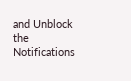and Unblock the Notifications